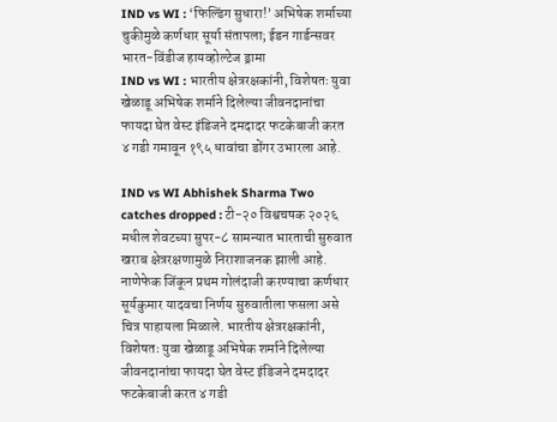IND vs WI : ‘फिल्डिंग सुधारा!’ अभिषेक शर्माच्या चुकीमुळे कर्णधार सूर्या संतापला; ईडन गार्डन्सवर भारत-विंडीज हायव्होल्टेज ड्रामा
IND vs WI : भारतीय क्षेत्ररक्षकांनी, विशेषतः युवा खेळाडू अभिषेक शर्माने दिलेल्या जीवनदानांचा फायदा घेत वेस्ट इंडिजने दमदादर फटकेबाजी करत ४ गडी गमावून १९५ धावांचा डोंगर उभारला आहे.

IND vs WI Abhishek Sharma Two catches dropped : टी-२० विश्वचषक २०२६ मधील शेवटच्या सुपर-८ सामन्यात भारताची सुरुवात खराब क्षेत्ररक्षणामुळे निराशाजनक झाली आहे. नाणेफेक जिंकून प्रथम गोलंदाजी करण्याचा कर्णधार सूर्यकुमार यादवचा निर्णय सुरुवातीला फसला असे चित्र पाहायला मिळाले. भारतीय क्षेत्ररक्षकांनी, विशेषतः युवा खेळाडू अभिषेक शर्माने दिलेल्या जीवनदानांचा फायदा घेत वेस्ट इंडिजने दमदादर फटकेबाजी करत ४ गडी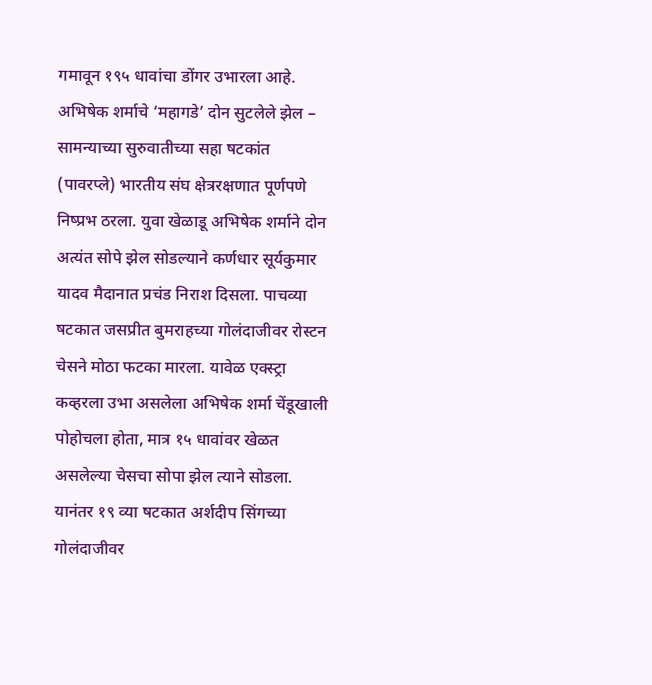गमावून १९५ धावांचा डोंगर उभारला आहे.
अभिषेक शर्माचे ‘महागडे’ दोन सुटलेले झेल –
सामन्याच्या सुरुवातीच्या सहा षटकांत (पावरप्ले) भारतीय संघ क्षेत्ररक्षणात पूर्णपणे निष्प्रभ ठरला. युवा खेळाडू अभिषेक शर्माने दोन अत्यंत सोपे झेल सोडल्याने कर्णधार सूर्यकुमार यादव मैदानात प्रचंड निराश दिसला. पाचव्या षटकात जसप्रीत बुमराहच्या गोलंदाजीवर रोस्टन चेसने मोठा फटका मारला. यावेळ एक्स्ट्रा कव्हरला उभा असलेला अभिषेक शर्मा चेंडूखाली पोहोचला होता, मात्र १५ धावांवर खेळत असलेल्या चेसचा सोपा झेल त्याने सोडला.
यानंतर १९ व्या षटकात अर्शदीप सिंगच्या गोलंदाजीवर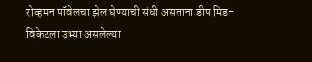रोव्हमन पॉवेलचा झेल घेण्याची संधी असताना डीप मिड-विकेटला उभ्या असलेल्या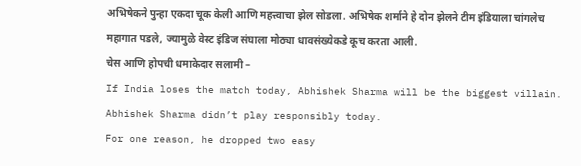अभिषेकने पुन्हा एकदा चूक केली आणि महत्त्वाचा झेल सोडला. अभिषेक शर्माने हे दोन झेलने टीम इंडियाला चांगलेच महागात पडले, ज्यामुळे वेस्ट इंडिज संघाला मोठ्या धावसंख्येकडे कूच करता आली.
चेस आणि होपची धमाकेदार सलामी –
If India loses the match today, Abhishek Sharma will be the biggest villain.
Abhishek Sharma didn’t play responsibly today.
For one reason, he dropped two easy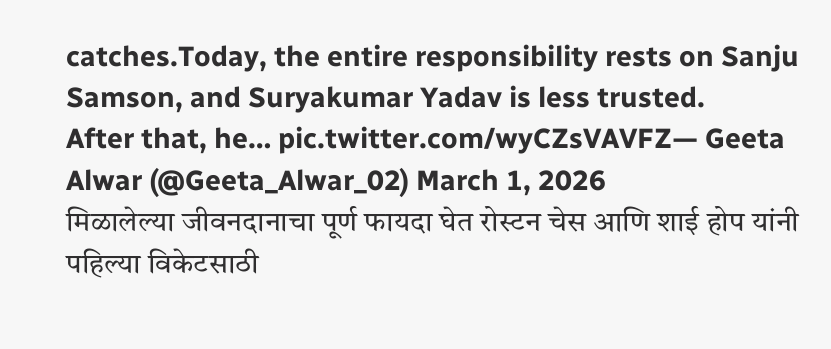catches.Today, the entire responsibility rests on Sanju Samson, and Suryakumar Yadav is less trusted.
After that, he… pic.twitter.com/wyCZsVAVFZ— Geeta Alwar (@Geeta_Alwar_02) March 1, 2026
मिळालेल्या जीवनदानाचा पूर्ण फायदा घेत रोस्टन चेस आणि शाई होप यांनी पहिल्या विकेटसाठी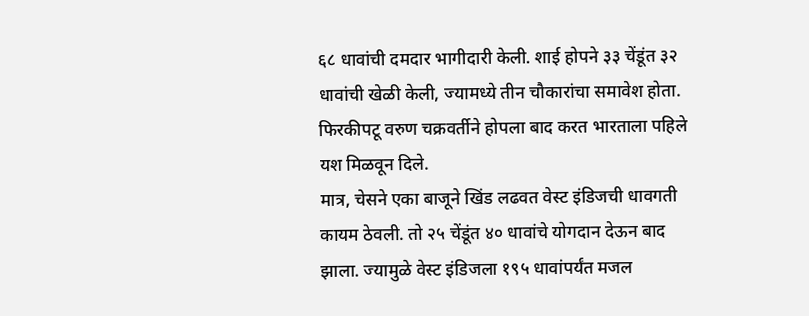६८ धावांची दमदार भागीदारी केली. शाई होपने ३३ चेंडूंत ३२ धावांची खेळी केली, ज्यामध्ये तीन चौकारांचा समावेश होता. फिरकीपटू वरुण चक्रवर्तीने होपला बाद करत भारताला पहिले यश मिळवून दिले.
मात्र, चेसने एका बाजूने खिंड लढवत वेस्ट इंडिजची धावगती कायम ठेवली. तो २५ चेंडूंत ४० धावांचे योगदान देऊन बाद झाला. ज्यामुळे वेस्ट इंडिजला १९५ धावांपर्यंत मजल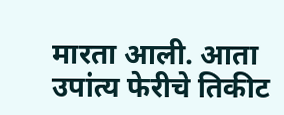मारता आली. आता उपांत्य फेरीचे तिकीट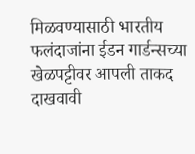मिळवण्यासाठी भारतीय फलंदाजांना ईडन गार्डन्सच्या खेळपट्टीवर आपली ताकद दाखवावी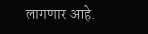लागणार आहे.